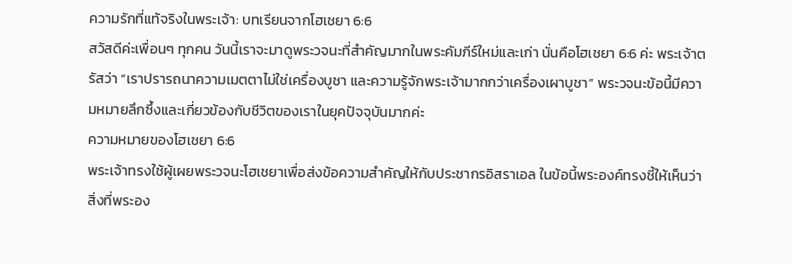ความรักที่แท้จริงในพระเจ้า: บทเรียนจากโฮเชยา 6:6
สวัสดีค่ะเพื่อนๆ ทุกคน วันนี้เราจะมาดูพระวจนะที่สำคัญมากในพระคัมภีร์ใหม่และเก่า นั่นคือโฮเชยา 6:6 ค่ะ พระเจ้าตรัสว่า “เราปรารถนาความเมตตาไม่ใช่เครื่องบูชา และความรู้จักพระเจ้ามากกว่าเครื่องเผาบูชา” พระวจนะข้อนี้มีความหมายลึกซึ้งและเกี่ยวข้องกับชีวิตของเราในยุคปัจจุบันมากค่ะ
ความหมายของโฮเชยา 6:6
พระเจ้าทรงใช้ผู้เผยพระวจนะโฮเชยาเพื่อส่งข้อความสำคัญให้กับประชากรอิสราเอล ในข้อนี้พระองค์ทรงชี้ให้เห็นว่าสิ่งที่พระอง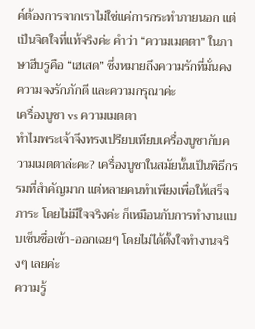ค์ต้องการจากเราไม่ใช่แค่การกระทำภายนอก แต่เป็นจิตใจที่แท้จริงค่ะ คำว่า “ความเมตตา” ในภาษาฮีบรูคือ “เฮเสด” ซึ่งหมายถึงความรักที่มั่นคง ความจงรักภักดี และความกรุณาค่ะ
เครื่องบูชา vs ความเมตตา
ทำไมพระเจ้าจึงทรงเปรียบเทียบเครื่องบูชากับความเมตตาล่ะคะ? เครื่องบูชาในสมัยนั้นเป็นพิธีกรรมที่สำคัญมาก แต่หลายคนทำเพียงเพื่อให้เสร็จภาระ โดยไม่มีใจจริงค่ะ ก็เหมือนกับการทำงานแบบเซ็นชื่อเข้า-ออกเฉยๆ โดยไม่ได้ตั้งใจทำงานจริงๆ เลยค่ะ
ความรู้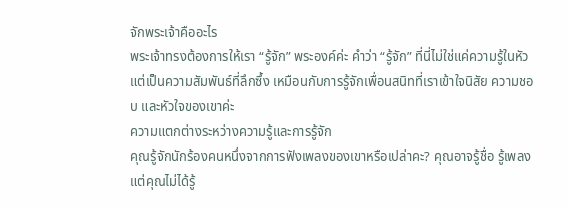จักพระเจ้าคืออะไร
พระเจ้าทรงต้องการให้เรา “รู้จัก” พระองค์ค่ะ คำว่า “รู้จัก” ที่นี่ไม่ใช่แค่ความรู้ในหัว แต่เป็นความสัมพันธ์ที่ลึกซึ้ง เหมือนกับการรู้จักเพื่อนสนิทที่เราเข้าใจนิสัย ความชอบ และหัวใจของเขาค่ะ
ความแตกต่างระหว่างความรู้และการรู้จัก
คุณรู้จักนักร้องคนหนึ่งจากการฟังเพลงของเขาหรือเปล่าคะ? คุณอาจรู้ชื่อ รู้เพลง แต่คุณไม่ได้รู้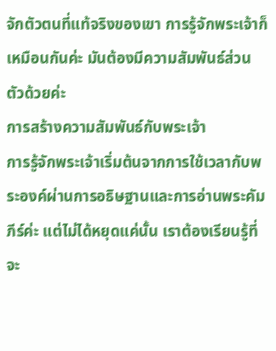จักตัวตนที่แท้จริงของเขา การรู้จักพระเจ้าก็เหมือนกันค่ะ มันต้องมีความสัมพันธ์ส่วนตัวด้วยค่ะ
การสร้างความสัมพันธ์กับพระเจ้า
การรู้จักพระเจ้าเริ่มต้นจากการใช้เวลากับพระองค์ผ่านการอธิษฐานและการอ่านพระคัมภีร์ค่ะ แต่ไม่ได้หยุดแค่นั้น เราต้องเรียนรู้ที่จะ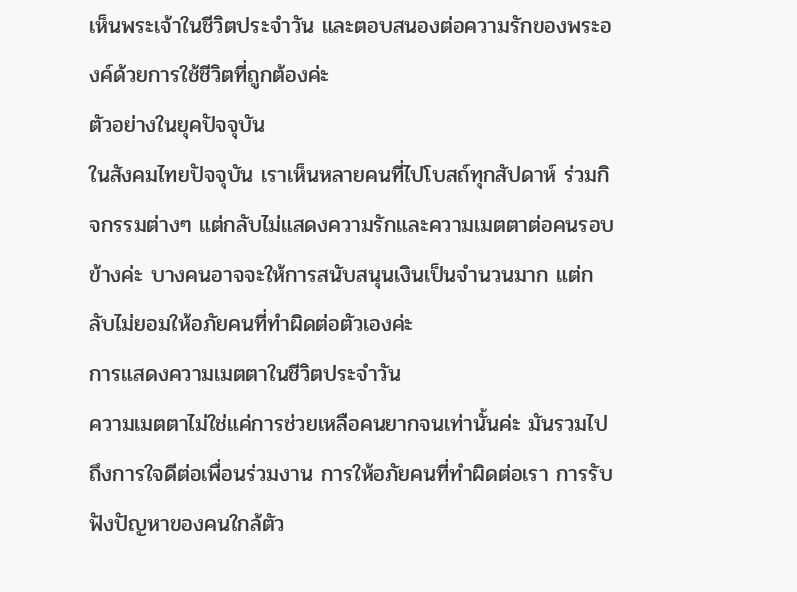เห็นพระเจ้าในชีวิตประจำวัน และตอบสนองต่อความรักของพระองค์ด้วยการใช้ชีวิตที่ถูกต้องค่ะ
ตัวอย่างในยุคปัจจุบัน
ในสังคมไทยปัจจุบัน เราเห็นหลายคนที่ไปโบสถ์ทุกสัปดาห์ ร่วมกิจกรรมต่างๆ แต่กลับไม่แสดงความรักและความเมตตาต่อคนรอบข้างค่ะ บางคนอาจจะให้การสนับสนุนเงินเป็นจำนวนมาก แต่กลับไม่ยอมให้อภัยคนที่ทำผิดต่อตัวเองค่ะ
การแสดงความเมตตาในชีวิตประจำวัน
ความเมตตาไม่ใช่แค่การช่วยเหลือคนยากจนเท่านั้นค่ะ มันรวมไปถึงการใจดีต่อเพื่อนร่วมงาน การให้อภัยคนที่ทำผิดต่อเรา การรับฟังปัญหาของคนใกล้ตัว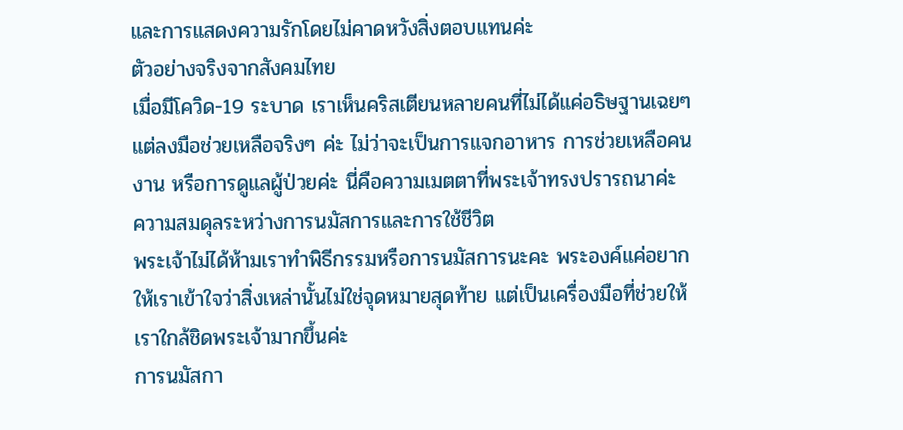และการแสดงความรักโดยไม่คาดหวังสิ่งตอบแทนค่ะ
ตัวอย่างจริงจากสังคมไทย
เมื่อมีโควิด-19 ระบาด เราเห็นคริสเตียนหลายคนที่ไม่ได้แค่อธิษฐานเฉยๆ แต่ลงมือช่วยเหลือจริงๆ ค่ะ ไม่ว่าจะเป็นการแจกอาหาร การช่วยเหลือคนงาน หรือการดูแลผู้ป่วยค่ะ นี่คือความเมตตาที่พระเจ้าทรงปรารถนาค่ะ
ความสมดุลระหว่างการนมัสการและการใช้ชีวิต
พระเจ้าไม่ได้ห้ามเราทำพิธีกรรมหรือการนมัสการนะคะ พระองค์แค่อยากให้เราเข้าใจว่าสิ่งเหล่านั้นไม่ใช่จุดหมายสุดท้าย แต่เป็นเครื่องมือที่ช่วยให้เราใกล้ชิดพระเจ้ามากขึ้นค่ะ
การนมัสกา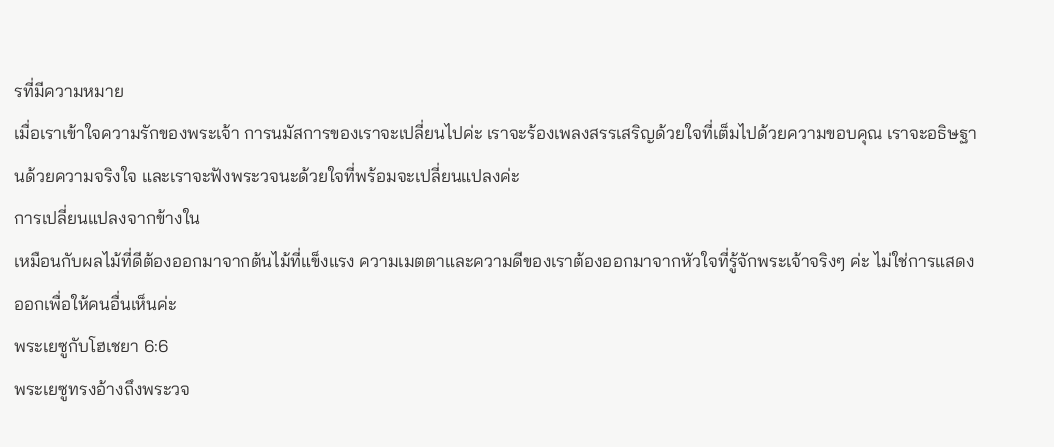รที่มีความหมาย
เมื่อเราเข้าใจความรักของพระเจ้า การนมัสการของเราจะเปลี่ยนไปค่ะ เราจะร้องเพลงสรรเสริญด้วยใจที่เต็มไปด้วยความขอบคุณ เราจะอธิษฐานด้วยความจริงใจ และเราจะฟังพระวจนะด้วยใจที่พร้อมจะเปลี่ยนแปลงค่ะ
การเปลี่ยนแปลงจากข้างใน
เหมือนกับผลไม้ที่ดีต้องออกมาจากต้นไม้ที่แข็งแรง ความเมตตาและความดีของเราต้องออกมาจากหัวใจที่รู้จักพระเจ้าจริงๆ ค่ะ ไม่ใช่การแสดงออกเพื่อให้คนอื่นเห็นค่ะ
พระเยซูกับโฮเชยา 6:6
พระเยซูทรงอ้างถึงพระวจ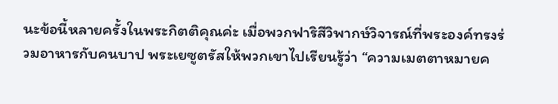นะข้อนี้หลายครั้งในพระกิตติคุณค่ะ เมื่อพวกฟาริสีวิพากษ์วิจารณ์ที่พระองค์ทรงร่วมอาหารกับคนบาป พระเยซูตรัสให้พวกเขาไปเรียนรู้ว่า “ความเมตตาหมายค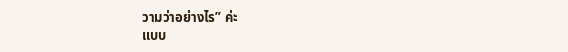วามว่าอย่างไร” ค่ะ
แบบ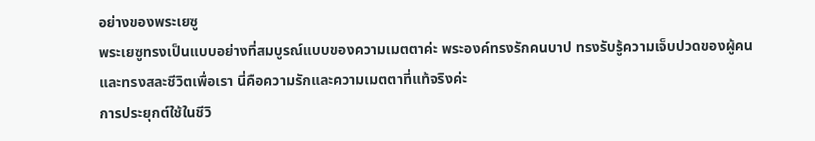อย่างของพระเยซู
พระเยซูทรงเป็นแบบอย่างที่สมบูรณ์แบบของความเมตตาค่ะ พระองค์ทรงรักคนบาป ทรงรับรู้ความเจ็บปวดของผู้คน และทรงสละชีวิตเพื่อเรา นี่คือความรักและความเมตตาที่แท้จริงค่ะ
การประยุกต์ใช้ในชีวิ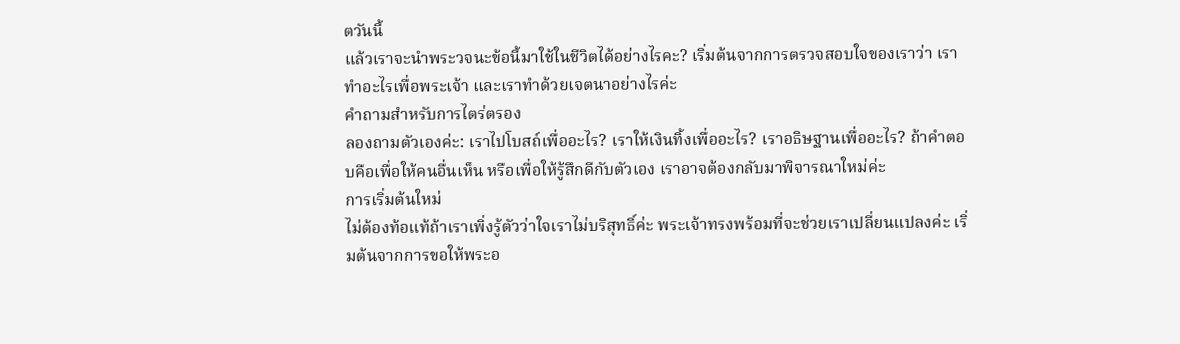ตวันนี้
แล้วเราจะนำพระวจนะข้อนี้มาใช้ในชีวิตได้อย่างไรคะ? เริ่มต้นจากการตรวจสอบใจของเราว่า เราทำอะไรเพื่อพระเจ้า และเราทำด้วยเจตนาอย่างไรค่ะ
คำถามสำหรับการไตร่ตรอง
ลองถามตัวเองค่ะ: เราไปโบสถ์เพื่ออะไร? เราให้เงินทิ้งเพื่ออะไร? เราอธิษฐานเพื่ออะไร? ถ้าคำตอบคือเพื่อให้คนอื่นเห็น หรือเพื่อให้รู้สึกดีกับตัวเอง เราอาจต้องกลับมาพิจารณาใหม่ค่ะ
การเริ่มต้นใหม่
ไม่ต้องท้อแท้ถ้าเราเพิ่งรู้ตัวว่าใจเราไม่บริสุทธิ์ค่ะ พระเจ้าทรงพร้อมที่จะช่วยเราเปลี่ยนแปลงค่ะ เริ่มต้นจากการขอให้พระอ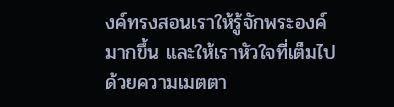งค์ทรงสอนเราให้รู้จักพระองค์มากขึ้น และให้เราหัวใจที่เต็มไปด้วยความเมตตา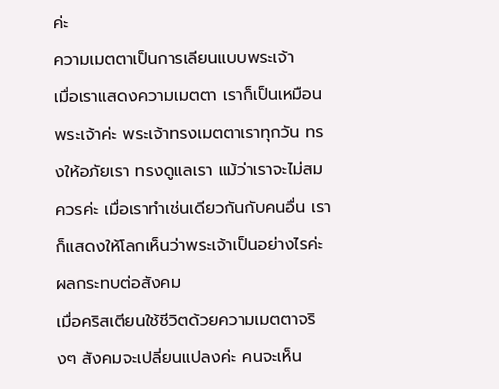ค่ะ
ความเมตตาเป็นการเลียนแบบพระเจ้า
เมื่อเราแสดงความเมตตา เราก็เป็นเหมือนพระเจ้าค่ะ พระเจ้าทรงเมตตาเราทุกวัน ทรงให้อภัยเรา ทรงดูแลเรา แม้ว่าเราจะไม่สมควรค่ะ เมื่อเราทำเช่นเดียวกันกับคนอื่น เราก็แสดงให้โลกเห็นว่าพระเจ้าเป็นอย่างไรค่ะ
ผลกระทบต่อสังคม
เมื่อคริสเตียนใช้ชีวิตด้วยความเมตตาจริงๆ สังคมจะเปลี่ยนแปลงค่ะ คนจะเห็น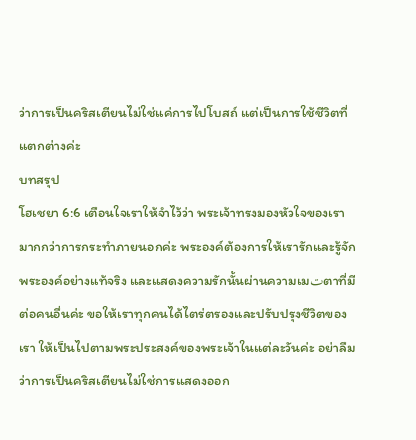ว่าการเป็นคริสเตียนไม่ใช่แค่การไปโบสถ์ แต่เป็นการใช้ชีวิตที่แตกต่างค่ะ
บทสรุป
โฮเชยา 6:6 เตือนใจเราให้จำไว้ว่า พระเจ้าทรงมองหัวใจของเรามากกว่าการกระทำภายนอกค่ะ พระองค์ต้องการให้เรารักและรู้จักพระองค์อย่างแท้จริง และแสดงความรักนั้นผ่านความเมتตาที่มีต่อคนอื่นค่ะ ขอให้เราทุกคนได้ไตร่ตรองและปรับปรุงชีวิตของเรา ให้เป็นไปตามพระประสงค์ของพระเจ้าในแต่ละวันค่ะ อย่าลืมว่าการเป็นคริสเตียนไม่ใช่การแสดงออก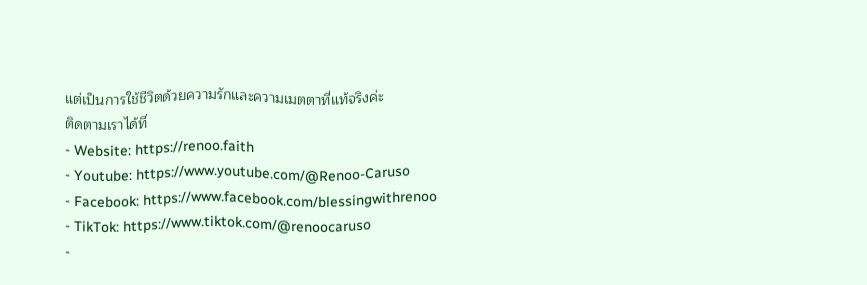แต่เป็นการใช้ชีวิตด้วยความรักและความเมตตาที่แท้จริงค่ะ
ติดตามเราได้ที่
- Website: https://renoo.faith
- Youtube: https://www.youtube.com/@Renoo-Caruso
- Facebook: https://www.facebook.com/blessingwithrenoo
- TikTok: https://www.tiktok.com/@renoocaruso
-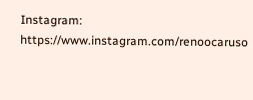Instagram: https://www.instagram.com/renoocaruso